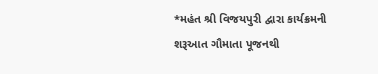*મહંત શ્રી વિજયપુરી દ્વારા કાર્યક્રમની શરૂઆત ગૌમાતા પૂજનથી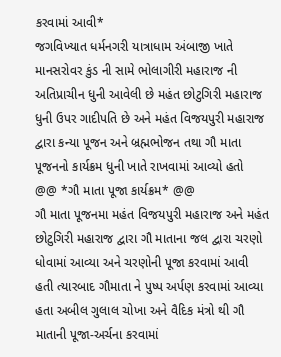કરવામાં આવી*
જગવિખ્યાત ધર્મનગરી યાત્રાધામ અંબાજી ખાતે માનસરોવર કુંડ ની સામે ભોલાગીરી મહારાજ ની અતિપ્રાચીન ધુની આવેલી છે મહંત છોટુગિરી મહારાજ ધુની ઉપર ગાદીપતિ છે અને મહંત વિજયપુરી મહારાજ દ્વારા કન્યા પૂજન અને બ્રહ્મભોજન તથા ગૌ માતા પૂજનનો કાર્યક્રમ ધુની ખાતે રાખવામાં આવ્યો હતો
@@ *ગૌ માતા પૂજા કાર્યક્રમ* @@
ગૌ માતા પૂજનમા મહંત વિજયપુરી મહારાજ અને મહંત છોટુગિરી મહારાજ દ્વારા ગૌ માતાના જલ દ્વારા ચરણો ધોવામાં આવ્યા અને ચરણોની પૂજા કરવામાં આવી હતી ત્યારબાદ ગૌમાતા ને પુષ્પ અર્પણ કરવામાં આવ્યા હતા અબીલ ગુલાલ ચોખા અને વૈદિક મંત્રો થી ગૌ માતાની પૂજા-અર્ચના કરવામાં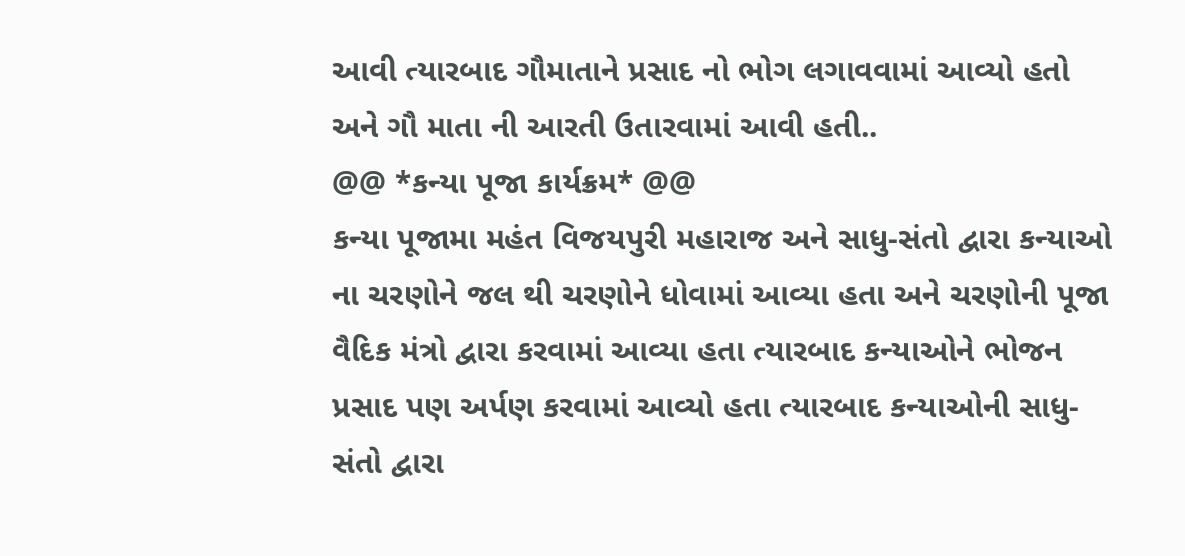આવી ત્યારબાદ ગૌમાતાને પ્રસાદ નો ભોગ લગાવવામાં આવ્યો હતો અને ગૌ માતા ની આરતી ઉતારવામાં આવી હતી..
@@ *કન્યા પૂજા કાર્યક્રમ* @@
કન્યા પૂજામા મહંત વિજયપુરી મહારાજ અને સાધુ-સંતો દ્વારા કન્યાઓ ના ચરણોને જલ થી ચરણોને ધોવામાં આવ્યા હતા અને ચરણોની પૂજા વૈદિક મંત્રો દ્વારા કરવામાં આવ્યા હતા ત્યારબાદ કન્યાઓને ભોજન પ્રસાદ પણ અર્પણ કરવામાં આવ્યો હતા ત્યારબાદ કન્યાઓની સાધુ-સંતો દ્વારા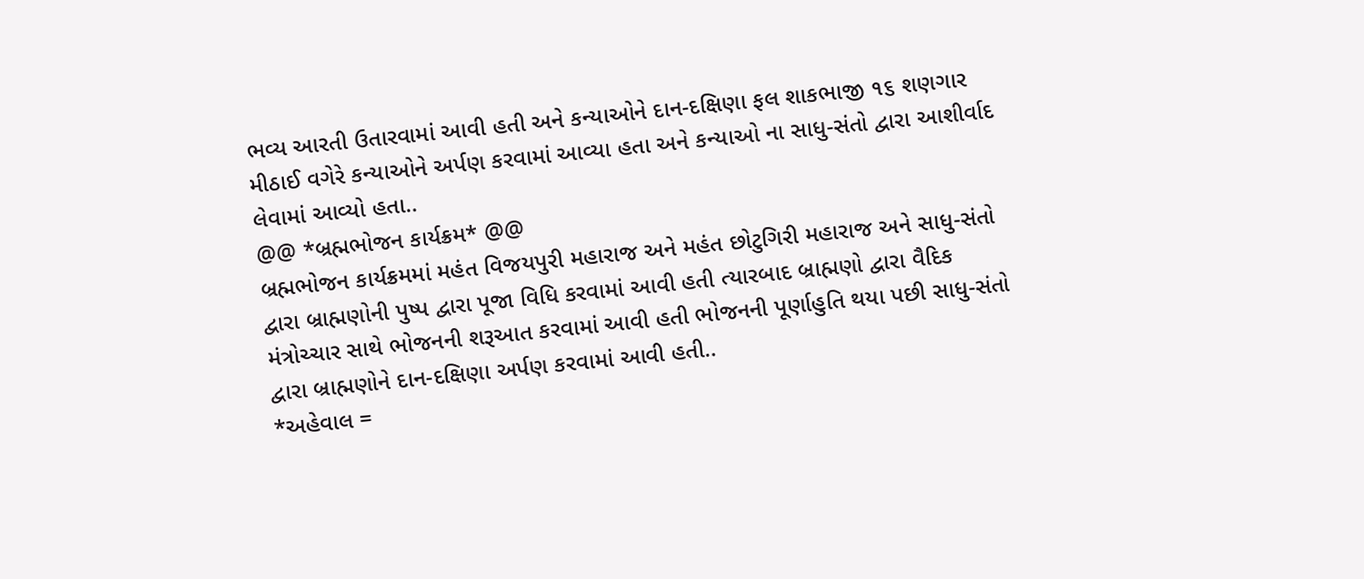ભવ્ય આરતી ઉતારવામાં આવી હતી અને કન્યાઓને દાન-દક્ષિણા ફલ શાકભાજી ૧૬ શણગાર મીઠાઈ વગેરે કન્યાઓને અર્પણ કરવામાં આવ્યા હતા અને કન્યાઓ ના સાધુ-સંતો દ્વારા આશીર્વાદ લેવામાં આવ્યો હતા..
@@ *બ્રહ્મભોજન કાર્યક્રમ* @@
બ્રહ્મભોજન કાર્યક્રમમાં મહંત વિજયપુરી મહારાજ અને મહંત છોટુગિરી મહારાજ અને સાધુ-સંતો દ્વારા બ્રાહ્મણોની પુષ્પ દ્વારા પૂજા વિધિ કરવામાં આવી હતી ત્યારબાદ બ્રાહ્મણો દ્વારા વૈદિક મંત્રોચ્ચાર સાથે ભોજનની શરૂઆત કરવામાં આવી હતી ભોજનની પૂર્ણાહુતિ થયા પછી સાધુ-સંતો દ્વારા બ્રાહ્મણોને દાન-દક્ષિણા અર્પણ કરવામાં આવી હતી..
*અહેવાલ =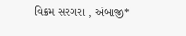વિક્રમ સરગરા , અંબાજી*